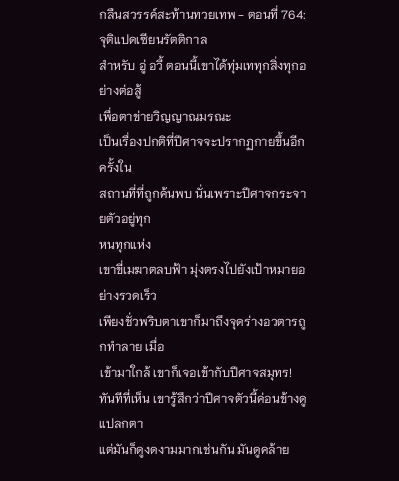กลืนสวรรค์สะท้านทวยเทพ - ตอนที่ 764: จุติแปดเซียนรัตติกาล
สำหรับ อู่ อวี้ ตอนนี้เขาได้ทุ่มเททุกสิ่งทุกอย่างต่อสู้
เพื่อตาข่ายวิญญาณมรณะ
เป็นเรื่องปกติที่ปีศาจจะปรากฏกายขึ้นอีกครั้งใน
สถานที่ที่ถูกค้นพบ นั่นเพราะปีศาจกระจายตัวอยู่ทุก
หนทุกแห่ง
เขาขี่เมฆาตลบฟ้า มุ่งตรงไปยังเป้าหมายอย่างรวดเร็ว
เพียงชั่วพริบตาเขาก็มาถึงจุดร่างอวตารถูกทำลาย เมื่อ
เข้ามาใกล้ เขาก็เจอเข้ากับปีศาจสมุทร!
ทันทีที่เห็น เขารู้สึกว่าปีศาจตัวนี้ค่อนข้างดูแปลกตา
แต่มันก็ดูงดงามมากเช่นกัน มันดูคล้าย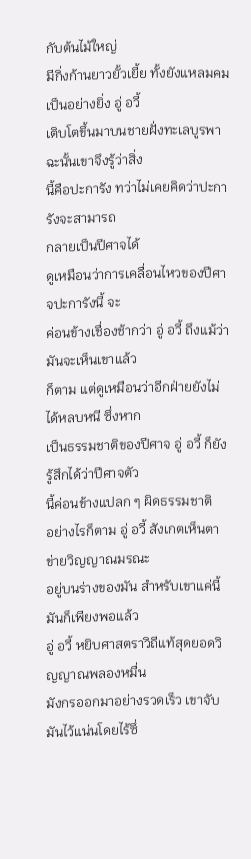กับต้นไม้ใหญ่
มีกิ่งก้านยาวยั้วเยี้ย ทั้งยังแหลมคมเป็นอย่างยิ่ง อู่ อวี้
เติบโตขึ้นมาบนชายฝั่งทะเลบูรพา ฉะนั้นเขาจึงรู้ว่าสิ่ง
นี้คือปะการัง ทว่าไม่เคยคิดว่าปะการังจะสามารถ
กลายเป็นปีศาจได้
ดูเหมือนว่าการเคลื่อนไหวของปีศาจปะการังนี้ จะ
ค่อนข้างเชื่องช้ากว่า อู่ อวี้ ถึงแม้ว่ามันจะเห็นเขาแล้ว
ก็ตาม แต่ดูเหมือนว่าอีกฝ่ายยังไม่ได้หลบหนี ซึ่งหาก
เป็นธรรมชาติของปีศาจ อู่ อวี้ ก็ยังรู้สึกได้ว่าปีศาจตัว
นี้ค่อนข้างแปลก ๆ ผิดธรรมชาติ
อย่างไรก็ตาม อู่ อวี้ สังเกตเห็นตาข่ายวิญญาณมรณะ
อยู่บนร่างของมัน สำหรับเขาแค่นี้มันก็เพียงพอแล้ว
อู่ อวี้ หยิบศาสตราวิถีแท้สุดยอดวิญญาณพลองหมื่น
มังกรออกมาอย่างรวดเร็ว เขาจับมันไว้แน่นโดยไร้ซึ่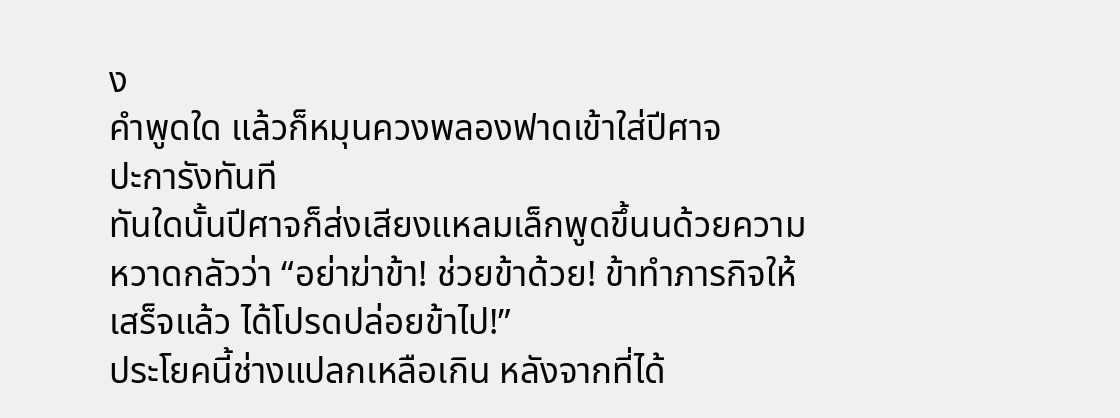ง
คำพูดใด แล้วก็หมุนควงพลองฟาดเข้าใส่ปีศาจ
ปะการังทันที
ทันใดนั้นปีศาจก็ส่งเสียงแหลมเล็กพูดขึ้นนด้วยความ
หวาดกลัวว่า “อย่าฆ่าข้า! ช่วยข้าด้วย! ข้าทำภารกิจให้
เสร็จแล้ว ได้โปรดปล่อยข้าไป!”
ประโยคนี้ช่างแปลกเหลือเกิน หลังจากที่ได้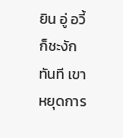ยิน อู่ อวี้
ก็ชะงักทันที เขาหยุดการ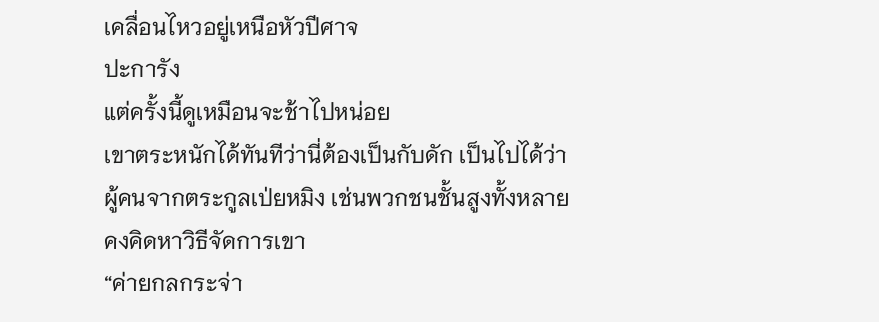เคลื่อนไหวอยู่เหนือหัวปีศาจ
ปะการัง
แต่ครั้งนี้ดูเหมือนจะช้าไปหน่อย
เขาตระหนักได้ทันทีว่านี่ต้องเป็นกับดัก เป็นไปได้ว่า
ผู้คนจากตระกูลเป่ยหมิง เช่นพวกชนชั้นสูงทั้งหลาย
คงคิดหาวิธีจัดการเขา
“ค่ายกลกระจ่า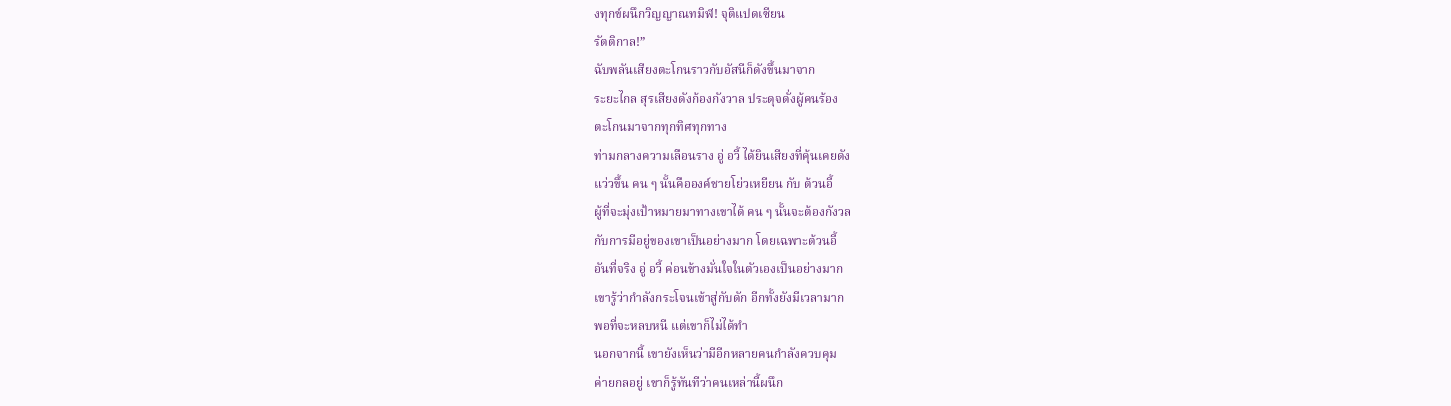งทุกข์ผนึกวิญญาณทมิฬ! จุติแปดเซียน
รัตติกาล!”
ฉับพลันเสียงตะโกนราวกับอัสนีก็ดังขึ้นมาจาก
ระยะไกล สุรเสียงดังก้องกังวาล ประดุจดั่งผู้คนร้อง
ตะโกนมาจากทุกทิศทุกทาง
ท่ามกลางความเลือนราง อู่ อวี้ ได้ยินเสียงที่คุ้นเคยดัง
แว่วขึ้น คน ๆ นั้นคือองค์ชายโย่วเหยียน กับ ต้วนอี้
ผู้ที่จะมุ่งเป้าหมายมาทางเขาได้ คน ๆ นั้นจะต้องกังวล
กับการมีอยู่ของเขาเป็นอย่างมาก โดยเฉพาะต้วนอี้
อันที่จริง อู่ อวี้ ค่อนข้างมั่นใจในตัวเองเป็นอย่างมาก
เขารู้ว่ากำลังกระโจนเข้าสู่กับดัก อีกทั้งยังมีเวลามาก
พอที่จะหลบหนี แต่เขาก็ไม่ได้ทำ
นอกจากนี้ เขายังเห็นว่ามีอีกหลายคนกำลังควบคุม
ค่ายกลอยู่ เขาก็รู้ทันทีว่าคนเหล่านี้ผนึก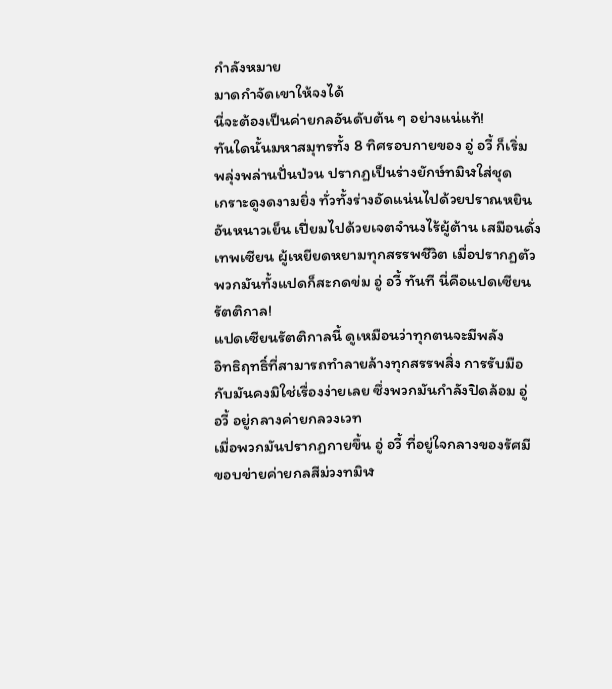กำลังหมาย
มาดกำจัดเขาให้จงได้
นี่จะต้องเป็นค่ายกลอันดับต้น ๆ อย่างแน่แท้!
ทันใดนั้นมหาสมุทรทั้ง 8 ทิศรอบกายของ อู่ อวี้ ก็เริ่ม
พลุ่งพล่านปั่นป่วน ปรากฏเป็นร่างยักษ์ทมิฬใส่ชุด
เกราะดูงดงามยิ่ง ทั่วทั้งร่างอัดแน่นไปด้วยปราณหยิน
อันหนาวเย็น เปี่ยมไปด้วยเจตจำนงไร้ผู้ต้าน เสมือนดั่ง
เทพเซียน ผู้เหยียดหยามทุกสรรพชีวิต เมื่อปรากฏตัว
พวกมันทั้งแปดก็สะกดข่ม อู่ อวี้ ทันที นี่คือแปดเซียน
รัตติกาล!
แปดเซียนรัตติกาลนี้ ดูเหมือนว่าทุกตนจะมีพลัง
อิทธิฤทธิ์ที่สามารถทำลายล้างทุกสรรพสิ่ง การรับมือ
กับมันคงมิใช่เรื่องง่ายเลย ซึ่งพวกมันกำลังปิดล้อม อู่
อวี้ อยู่กลางค่ายกลวงเวท
เมื่อพวกมันปรากฏกายขึ้น อู่ อวี้ ที่อยู่ใจกลางของรัศมี
ขอบข่ายค่ายกลสีม่วงทมิฬ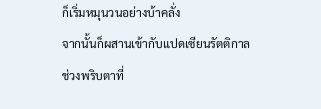ก็เริ่มหมุนวนอย่างบ้าคลั่ง
จากนั้นก็ผสานเข้ากับแปดเซียนรัตติกาล ช่วงพริบตาที่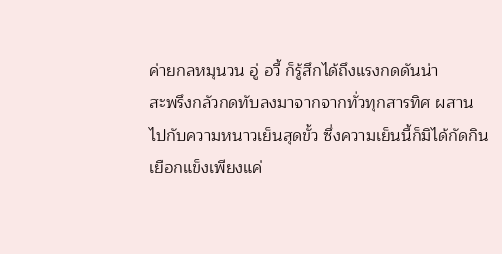ค่ายกลหมุนวน อู่ อวี้ ก็รู้สึกได้ถึงแรงกดดันน่า
สะพรึงกลัวกดทับลงมาจากจากทั่วทุกสารทิศ ผสาน
ไปกับความหนาวเย็นสุดขั้ว ซึ่งความเย็นนี้ก็มิได้กัดกิน
เยือกแข็งเพียงแค่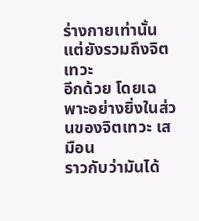ร่างกายเท่านั้น แต่ยังรวมถึงจิตเทวะ
อีกด้วย โดยเฉพาะอย่างยิ่งในส่วนของจิตเทวะ เสมือน
ราวกับว่ามันได้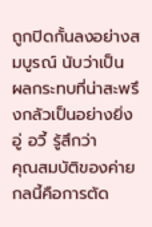ถูกปิดกั้นลงอย่างสมบูรณ์ นับว่าเป็น
ผลกระทบที่น่าสะพรึงกลัวเป็นอย่างยิ่ง อู่ อวี้ รู้สึกว่า
คุณสมบัติของค่ายกลนี้คือการตัด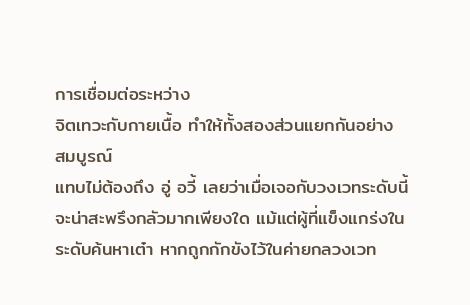การเชื่อมต่อระหว่าง
จิตเทวะกับกายเนื้อ ทำให้ทั้งสองส่วนแยกกันอย่าง
สมบูรณ์
แทบไม่ต้องถึง อู่ อวี้ เลยว่าเมื่อเจอกับวงเวทระดับนี้
จะน่าสะพรึงกลัวมากเพียงใด แม้แต่ผู้ที่แข็งแกร่งใน
ระดับค้นหาเต๋า หากถูกกักขังไว้ในค่ายกลวงเวท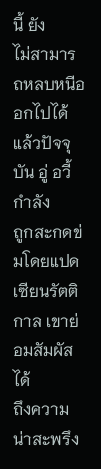นี้ ยัง
ไม่สามารถหลบหนีออกไปได้ แล้วปัจจุบัน อู่ อวี้ กำลัง
ถูกสะกดข่มโดยแปดเซียนรัตติกาล เขาย่อมสัมผัสได้
ถึงความน่าสะพรึง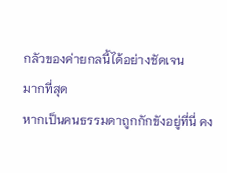กลัวของค่ายกลนี้ได้อย่างชัดเจน
มากที่สุด
หากเป็นคนธรรมดาถูกกักขังอยู่ที่นี่ คง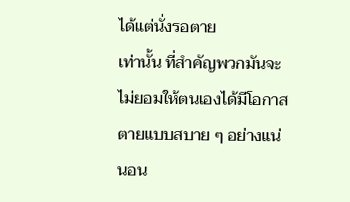ได้แต่นั่งรอตาย
เท่านั้น ที่สำคัญพวกมันจะไม่ยอมให้ตนเองได้มีโอกาส
ตายแบบสบาย ๆ อย่างแน่นอน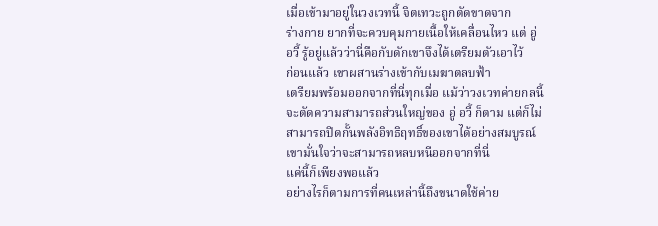เมื่อเข้ามาอยู่ในวงเวทนี้ จิตเทวะถูกตัดขาดจาก
ร่างกาย ยากที่จะควบคุมกายเนื้อให้เคลื่อนไหว แต่ อู่
อวี้ รู้อยู่แล้วว่านี่คือกับดักเขาจึงได้เตรียมตัวเอาไว้
ก่อนแล้ว เขาผสานร่างเข้ากับเมฆาตลบฟ้า
เตรียมพร้อมออกจากที่นี่ทุกเมื่อ แม้ว่าวงเวทค่ายกลนี้
จะตัดความสามารถส่วนใหญ่ของ อู่ อวี้ ก็ตาม แต่ก็ไม่
สามารถปิดกั้นพลังอิทธิฤทธิ์ของเขาได้อย่างสมบูรณ์
เขามั่นใจว่าจะสามารถหลบหนีออกจากที่นี่
แค่นี้ก็เพียงพอแล้ว
อย่างไรก็ตามการที่คนเหล่านี้ถึงขนาดใช้ค่าย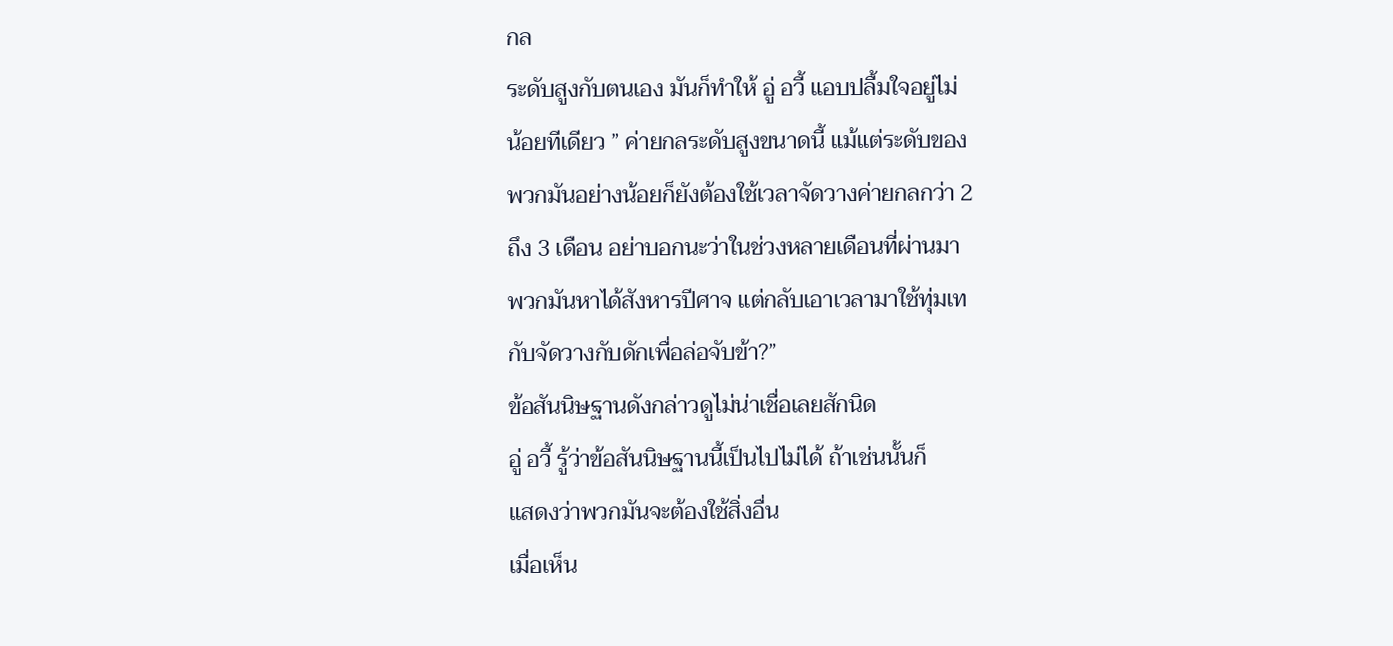กล
ระดับสูงกับตนเอง มันก็ทำให้ อู่ อวี้ แอบปลื้มใจอยู่ไม่
น้อยทีเดียว ” ค่ายกลระดับสูงขนาดนี้ แม้แต่ระดับของ
พวกมันอย่างน้อยก็ยังต้องใช้เวลาจัดวางค่ายกลกว่า 2
ถึง 3 เดือน อย่าบอกนะว่าในช่วงหลายเดือนที่ผ่านมา
พวกมันหาได้สังหารปีศาจ แต่กลับเอาเวลามาใช้ทุ่มเท
กับจัดวางกับดักเพื่อล่อจับข้า?”
ข้อสันนิษฐานดังกล่าวดูไม่น่าเชื่อเลยสักนิด
อู่ อวี้ รู้ว่าข้อสันนิษฐานนี้เป็นไปไม่ได้ ถ้าเช่นนั้นก็
แสดงว่าพวกมันจะต้องใช้สิ่งอื่น
เมื่อเห็น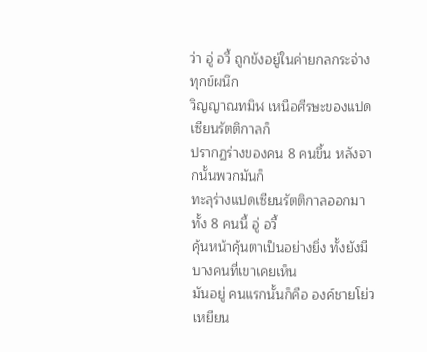ว่า อู่ อวี้ ถูกขังอยู่ในค่ายกลกระจ่างทุกข์ผนึก
วิญญาณทมิฬ เหนือศีรษะของแปดเซียนรัตติกาลก็
ปรากฏร่างของคน 8 คนขึ้น หลังจากนั้นพวกมันก็
ทะลุร่างแปดเซียนรัตติกาลออกมา ทั้ง 8 คนนี้ อู่ อวี้
คุ้นหน้าคุ้นตาเป็นอย่างยิ่ง ทั้งยังมีบางคนที่เขาเคยเห็น
มันอยู่ คนแรกนั้นก็คือ องค์ชายโย่วเหยียน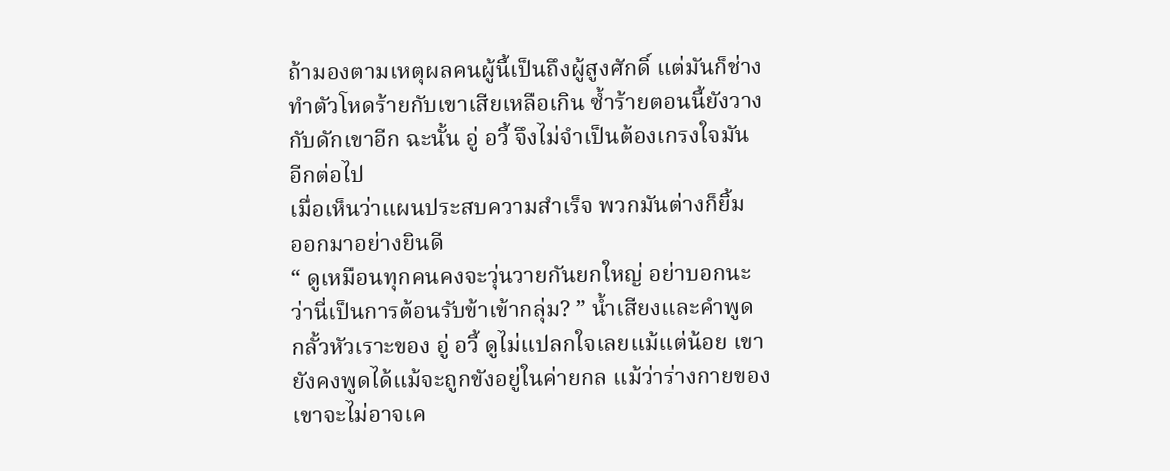ถ้ามองตามเหตุผลคนผู้นี้เป็นถึงผู้สูงศักดิ์ แต่มันก็ช่าง
ทำตัวโหดร้ายกับเขาเสียเหลือเกิน ซ้ำร้ายตอนนี้ยังวาง
กับดักเขาอีก ฉะนั้น อู่ อวี้ จึงไม่จำเป็นต้องเกรงใจมัน
อีกต่อไป
เมื่อเห็นว่าแผนประสบความสำเร็จ พวกมันต่างก็ยิ้ม
ออกมาอย่างยินดี
“ ดูเหมือนทุกคนคงจะวุ่นวายกันยกใหญ่ อย่าบอกนะ
ว่านี่เป็นการต้อนรับข้าเข้ากลุ่ม? ” น้ำเสียงและคำพูด
กลั้วหัวเราะของ อู่ อวี้ ดูไม่แปลกใจเลยแม้แต่น้อย เขา
ยังคงพูดได้แม้จะถูกขังอยู่ในค่ายกล แม้ว่าร่างกายของ
เขาจะไม่อาจเค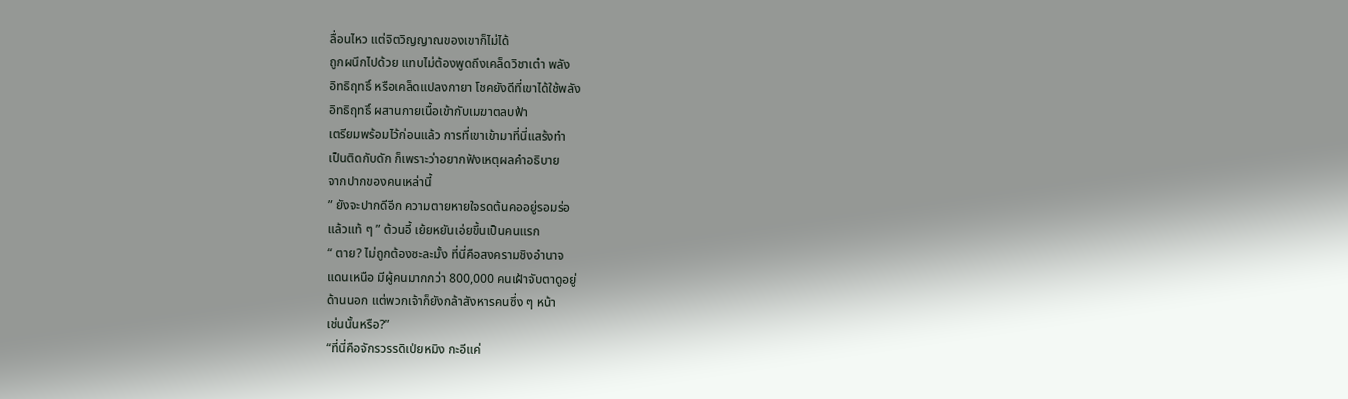ลื่อนไหว แต่จิตวิญญาณของเขาก็ไม่ได้
ถูกผนึกไปด้วย แทบไม่ต้องพูดถึงเคล็ดวิชาเต๋า พลัง
อิทธิฤทธิ์ หรือเคล็ดแปลงกายา โชคยังดีที่เขาได้ใช้พลัง
อิทธิฤทธิ์ ผสานกายเนื้อเข้ากับเมฆาตลบฟ้า
เตรียมพร้อมไว้ก่อนแล้ว การที่เขาเข้ามาที่นี่แสร้งทำ
เป็นติดกับดัก ก็เพราะว่าอยากฟังเหตุผลคำอธิบาย
จากปากของคนเหล่านี้
” ยังจะปากดีอีก ความตายหายใจรดต้นคออยู่รอมร่อ
แล้วแท้ ๆ ” ต้วนอี้ เย้ยหยันเอ่ยขึ้นเป็นคนแรก
“ ตาย? ไม่ถูกต้องซะละมั้ง ที่นี่คือสงครามชิงอำนาจ
แดนเหนือ มีผู้คนมากกว่า 800,000 คนเฝ้าจับตาดูอยู่
ด้านนอก แต่พวกเจ้าก็ยังกล้าสังหารคนซึ่ง ๆ หน้า
เช่นนั้นหรือ?”
“ที่นี่คือจักรวรรดิเป่ยหมิง กะอีแค่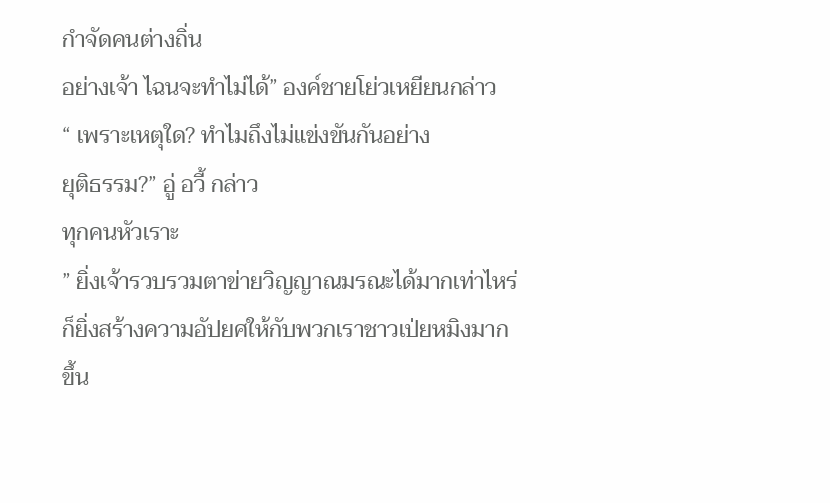กำจัดคนต่างถิ่น
อย่างเจ้า ไฉนจะทำไม่ได้” องค์ชายโย่วเหยียนกล่าว
“ เพราะเหตุใด? ทำไมถึงไม่แข่งขันกันอย่าง
ยุติธรรม?” อู่ อวี้ กล่าว
ทุกคนหัวเราะ
” ยิ่งเจ้ารวบรวมตาข่ายวิญญาณมรณะได้มากเท่าไหร่
ก็ยิ่งสร้างความอัปยศให้กับพวกเราชาวเป่ยหมิงมาก
ขึ้น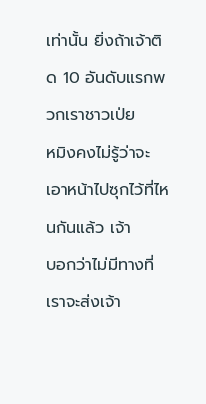เท่านั้น ยิ่งถ้าเจ้าติด 10 อันดับแรกพวกเราชาวเป่ย
หมิงคงไม่รู้ว่าจะเอาหน้าไปซุกไว้ที่ไหนกันแล้ว เจ้า
บอกว่าไม่มีทางที่เราจะส่งเจ้า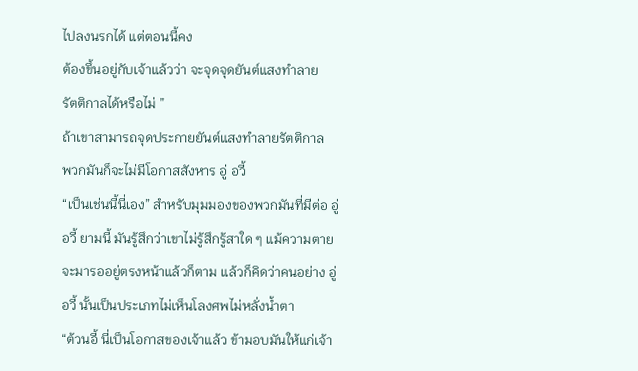ไปลงนรกได้ แต่ตอนนี้คง
ต้องขึ้นอยู่กับเจ้าแล้วว่า จะจุดจุดยันต์แสงทำลาย
รัตติกาลได้หรือไม่ ”
ถ้าเขาสามารถจุดประกายยันต์แสงทำลายรัตติกาล
พวกมันก็จะไม่มีโอกาสสังหาร อู่ อวี้
“เป็นเช่นนี้นี่เอง” สำหรับมุมมองของพวกมันที่มีต่อ อู่
อวี้ ยามนี้ มันรู้สึกว่าเขาไม่รู้สึกรู้สาใด ๆ แม้ความตาย
จะมารออยู่ตรงหน้าแล้วก็ตาม แล้วก็คิดว่าคนอย่าง อู่
อวี้ นั้นเป็นประเภทไม่เห็นโลงศพไม่หลั่งน้ำตา
“ต้วนอี้ นี่เป็นโอกาสของเจ้าแล้ว ข้ามอบมันให้แก่เจ้า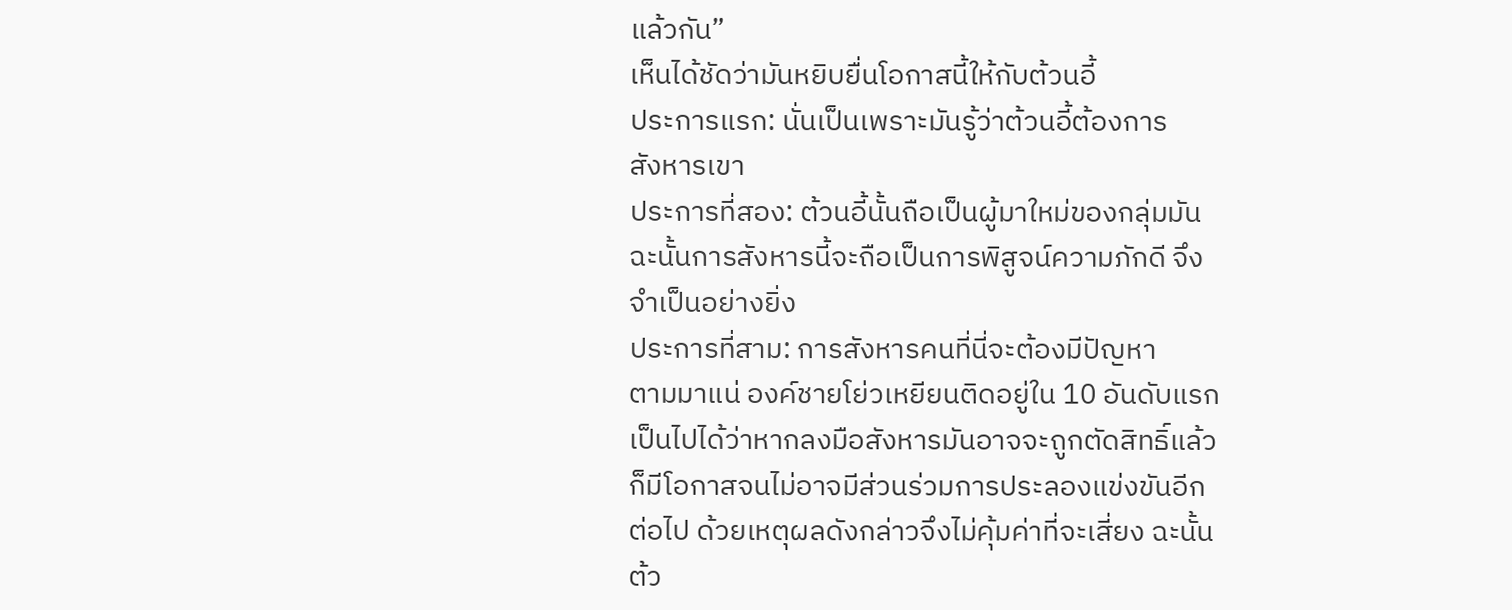แล้วกัน”
เห็นได้ชัดว่ามันหยิบยื่นโอกาสนี้ให้กับต้วนอี้
ประการแรก: นั่นเป็นเพราะมันรู้ว่าต้วนอี้ต้องการ
สังหารเขา
ประการที่สอง: ต้วนอี้นั้นถือเป็นผู้มาใหม่ของกลุ่มมัน
ฉะนั้นการสังหารนี้จะถือเป็นการพิสูจน์ความภักดี จึง
จำเป็นอย่างยิ่ง
ประการที่สาม: การสังหารคนที่นี่จะต้องมีปัญหา
ตามมาแน่ องค์ชายโย่วเหยียนติดอยู่ใน 10 อันดับแรก
เป็นไปได้ว่าหากลงมือสังหารมันอาจจะถูกตัดสิทธิ์แล้ว
ก็มีโอกาสจนไม่อาจมีส่วนร่วมการประลองแข่งขันอีก
ต่อไป ด้วยเหตุผลดังกล่าวจึงไม่คุ้มค่าที่จะเสี่ยง ฉะนั้น
ต้ว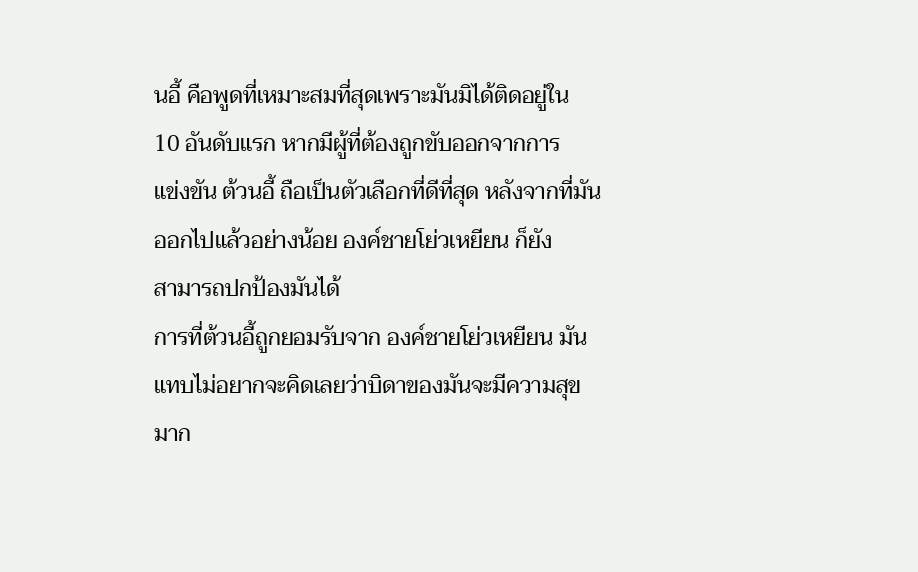นอี้ คือพูดที่เหมาะสมที่สุดเพราะมันมิได้ติดอยู่ใน
10 อันดับแรก หากมีผู้ที่ต้องถูกขับออกจากการ
แข่งขัน ต้วนอี้ ถือเป็นตัวเลือกที่ดีที่สุด หลังจากที่มัน
ออกไปแล้วอย่างน้อย องค์ชายโย่วเหยียน ก็ยัง
สามารถปกป้องมันได้
การที่ต้วนอี้ถูกยอมรับจาก องค์ชายโย่วเหยียน มัน
แทบไม่อยากจะคิดเลยว่าบิดาของมันจะมีความสุข
มาก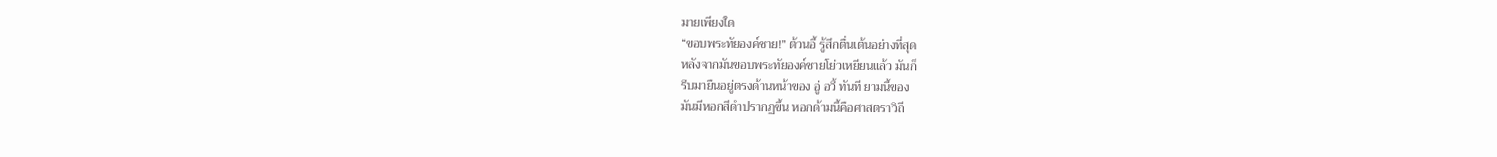มายเพียงใด
“ขอบพระทัยองค์ชาย!” ต้วนอี้ รู้สึกตื่นเต้นอย่างที่สุด
หลังจากมันขอบพระทัยองค์ชายโย่วเหยียนแล้ว มันก็
รีบมายืนอยู่ตรงด้านหน้าของ อู่ อวี้ ทันที ยามนี้ของ
มันมีหอกสีดำปรากฏขึ้น หอกด้ามนี้คือศาสตราวิถี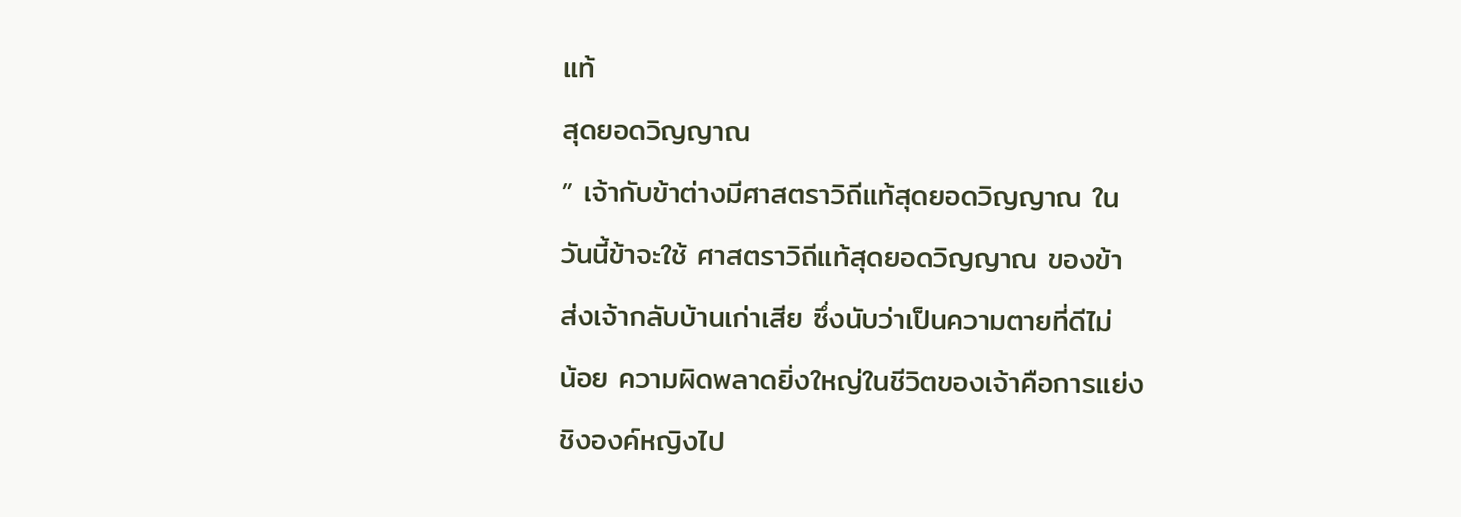แท้
สุดยอดวิญญาณ
” เจ้ากับข้าต่างมีศาสตราวิถีแท้สุดยอดวิญญาณ ใน
วันนี้ข้าจะใช้ ศาสตราวิถีแท้สุดยอดวิญญาณ ของข้า
ส่งเจ้ากลับบ้านเก่าเสีย ซึ่งนับว่าเป็นความตายที่ดีไม่
น้อย ความผิดพลาดยิ่งใหญ่ในชีวิตของเจ้าคือการแย่ง
ชิงองค์หญิงไป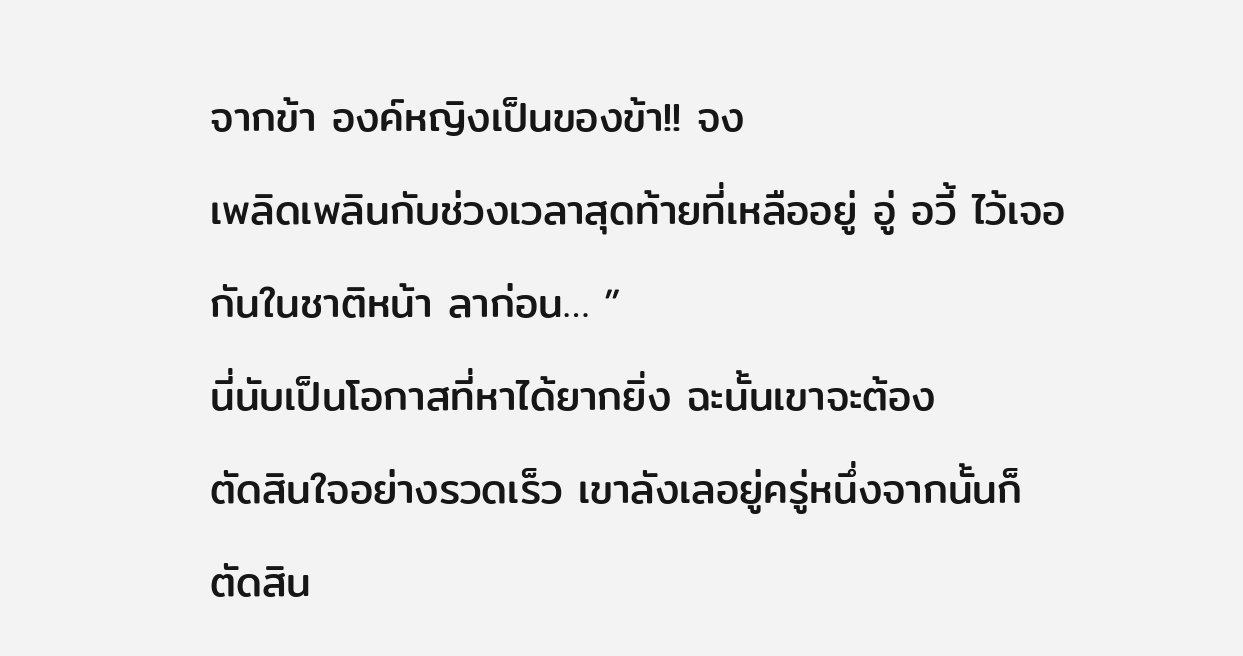จากข้า องค์หญิงเป็นของข้า!! จง
เพลิดเพลินกับช่วงเวลาสุดท้ายที่เหลืออยู่ อู่ อวี้ ไว้เจอ
กันในชาติหน้า ลาก่อน… ”
นี่นับเป็นโอกาสที่หาได้ยากยิ่ง ฉะนั้นเขาจะต้อง
ตัดสินใจอย่างรวดเร็ว เขาลังเลอยู่ครู่หนึ่งจากนั้นก็
ตัดสิน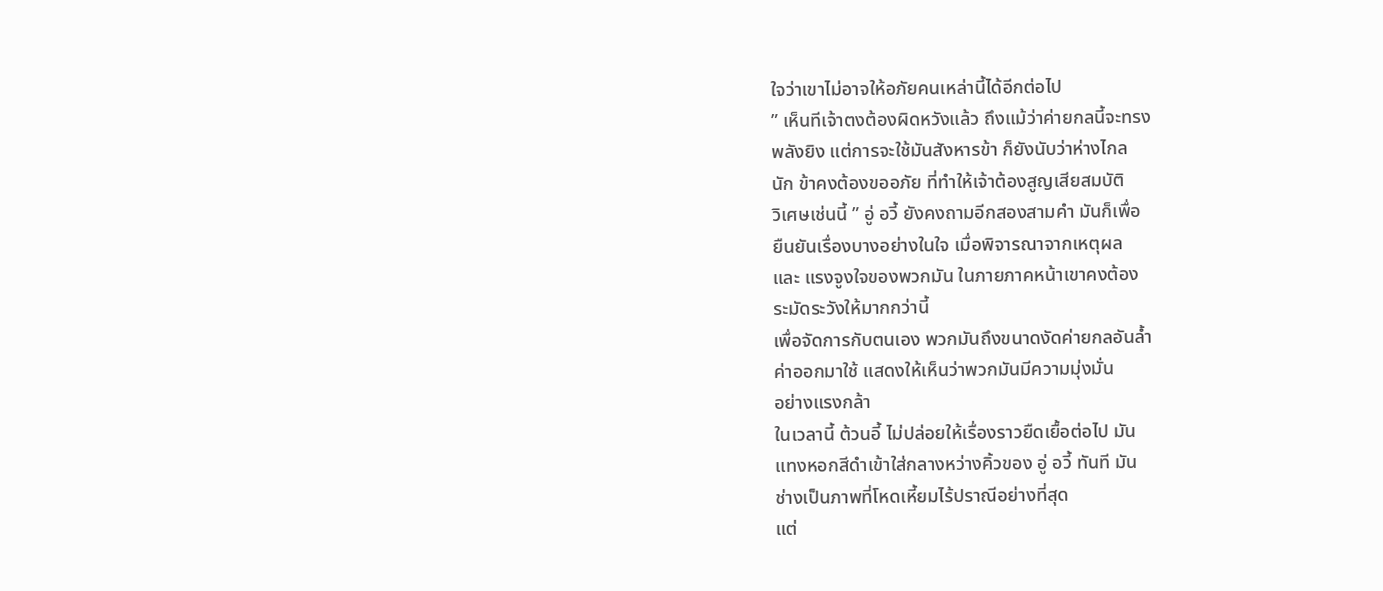ใจว่าเขาไม่อาจให้อภัยคนเหล่านี้ได้อีกต่อไป
” เห็นทีเจ้าตงต้องผิดหวังแล้ว ถึงแม้ว่าค่ายกลนี้จะทรง
พลังยิง แต่การจะใช้มันสังหารข้า ก็ยังนับว่าห่างไกล
นัก ข้าคงต้องขออภัย ที่ทำให้เจ้าต้องสูญเสียสมบัติ
วิเศษเช่นนี้ ” อู่ อวี้ ยังคงถามอีกสองสามคำ มันก็เพื่อ
ยืนยันเรื่องบางอย่างในใจ เมื่อพิจารณาจากเหตุผล
และ แรงจูงใจของพวกมัน ในภายภาคหน้าเขาคงต้อง
ระมัดระวังให้มากกว่านี้
เพื่อจัดการกับตนเอง พวกมันถึงขนาดงัดค่ายกลอันล้ำ
ค่าออกมาใช้ แสดงให้เห็นว่าพวกมันมีความมุ่งมั่น
อย่างแรงกล้า
ในเวลานี้ ต้วนอี้ ไม่ปล่อยให้เรื่องราวยืดเยื้อต่อไป มัน
แทงหอกสีดำเข้าใส่กลางหว่างคิ้วของ อู่ อวี้ ทันที มัน
ช่างเป็นภาพที่โหดเหี้ยมไร้ปราณีอย่างที่สุด
แต่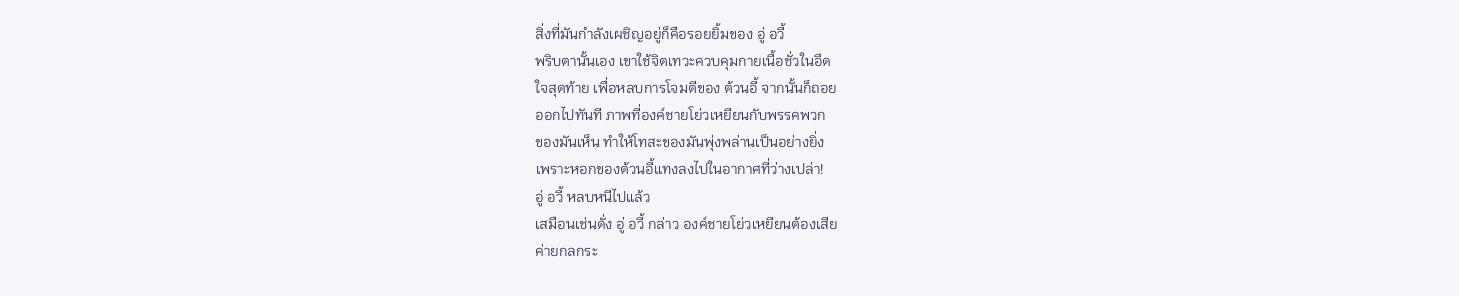สิ่งที่มันกำลังเผชิญอยู่ก็คือรอยยิ้มของ อู่ อวี้
พริบตานั้นเอง เขาใช้จิตเทวะควบคุมกายเนื้อชั่วในอึด
ใจสุดท้าย เพื่อหลบการโจมตีของ ต้วนอี้ จากนั้นก็ถอย
ออกไปทันที ภาพที่องค์ชายโย่วเหยียนกับพรรคพวก
ของมันเห็น ทำให้โทสะของมันพุ่งพล่านเป็นอย่างยิ่ง
เพราะหอกของต้วนอี้แทงลงไปในอากาศที่ว่างเปล่า!
อู่ อวี้ หลบหนีไปแล้ว
เสมือนเช่นดั่ง อู่ อวี้ กล่าว องค์ชายโย่วเหยียนต้องเสีย
ค่ายกลกระ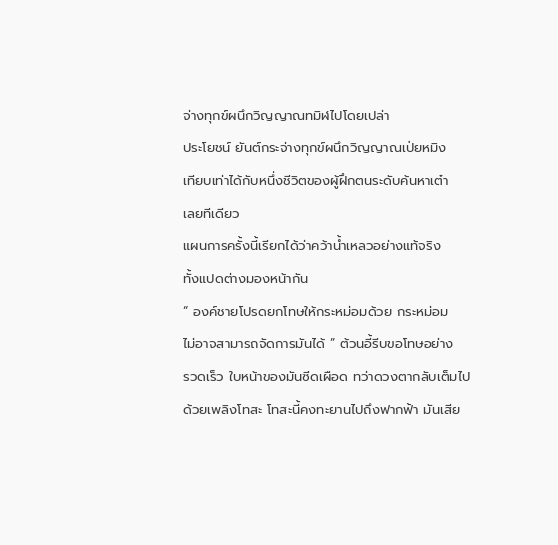จ่างทุกข์ผนึกวิญญาณทมิฬไปโดยเปล่า
ประโยชน์ ยันต์กระจ่างทุกข์ผนึกวิญญาณเป่ยหมิง
เทียบเท่าได้กับหนึ่งชีวิตของผู้ฝึกตนระดับค้นหาเต๋า
เลยทีเดียว
แผนการครั้งนี้เรียกได้ว่าคว้าน้ำเหลวอย่างแท้จริง
ทั้งแปดต่างมองหน้ากัน
“ องค์ชายโปรดยกโทษให้กระหม่อมด้วย กระหม่อม
ไม่อาจสามารถจัดการมันได้ ” ต้วนอี้รีบขอโทษอย่าง
รวดเร็ว ใบหน้าของมันซีดเผือด ทว่าดวงตากลับเต็มไป
ด้วยเพลิงโทสะ โทสะนี้คงทะยานไปถึงฟากฟ้า มันเสีย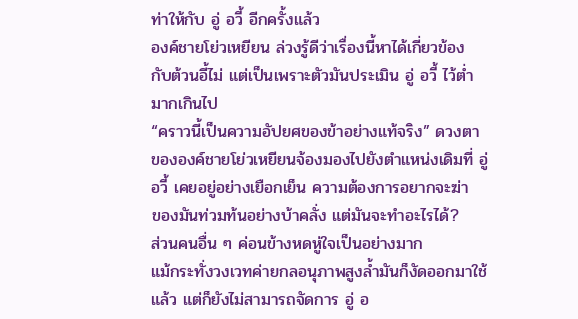ท่าให้กับ อู่ อวี้ อีกครั้งแล้ว
องค์ชายโย่วเหยียน ล่วงรู้ดีว่าเรื่องนี้หาได้เกี่ยวข้อง
กับต้วนอี้ไม่ แต่เป็นเพราะตัวมันประเมิน อู่ อวี้ ไว้ต่ำ
มากเกินไป
“คราวนี้เป็นความอัปยศของข้าอย่างแท้จริง” ดวงตา
ขององค์ชายโย่วเหยียนจ้องมองไปยังตำแหน่งเดิมที่ อู่
อวี้ เคยอยู่อย่างเยือกเย็น ความต้องการอยากจะฆ่า
ของมันท่วมท้นอย่างบ้าคลั่ง แต่มันจะทำอะไรได้?
ส่วนคนอื่น ๆ ค่อนข้างหดหู่ใจเป็นอย่างมาก
แม้กระทั่งวงเวทค่ายกลอนุภาพสูงล้ำมันก็งัดออกมาใช้
แล้ว แต่ก็ยังไม่สามารถจัดการ อู่ อ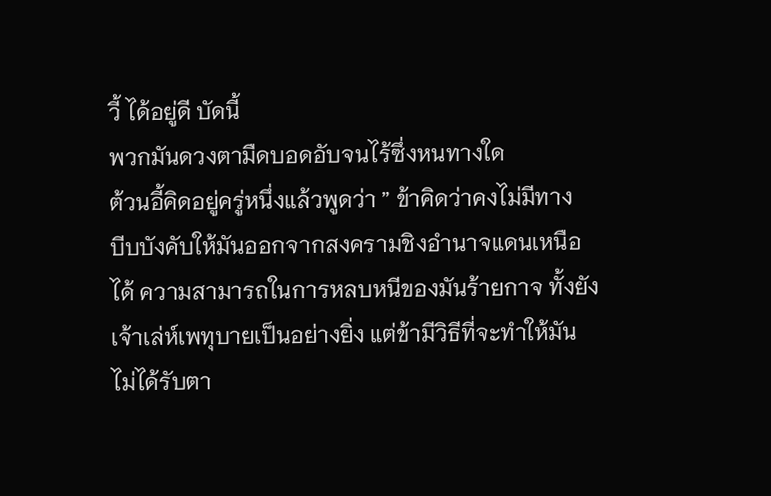วี้ ได้อยู่ดี บัดนี้
พวกมันดวงตามืดบอดอับจนไร้ซึ่งหนทางใด
ต้วนอี้คิดอยู่ครู่หนึ่งแล้วพูดว่า ” ข้าคิดว่าคงไม่มีทาง
บีบบังคับให้มันออกจากสงครามชิงอำนาจแดนเหนือ
ได้ ความสามารถในการหลบหนีของมันร้ายกาจ ทั้งยัง
เจ้าเล่ห์เพทุบายเป็นอย่างยิ่ง แต่ข้ามีวิธีที่จะทำให้มัน
ไม่ได้รับตา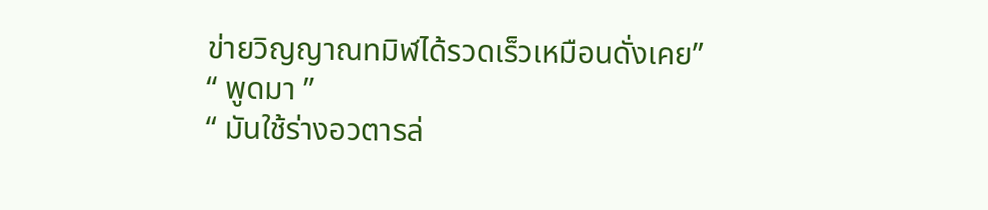ข่ายวิญญาณทมิฬได้รวดเร็วเหมือนดั่งเคย”
“ พูดมา ”
“ มันใช้ร่างอวตารล่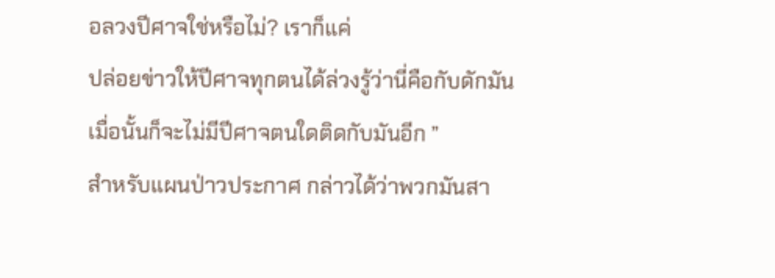อลวงปีศาจใช่หรือไม่? เราก็แค่
ปล่อยข่าวให้ปีศาจทุกตนได้ล่วงรู้ว่านี่คือกับดักมัน
เมื่อนั้นก็จะไม่มีปีศาจตนใดติดกับมันอีก ”
สำหรับแผนป่าวประกาศ กล่าวได้ว่าพวกมันสา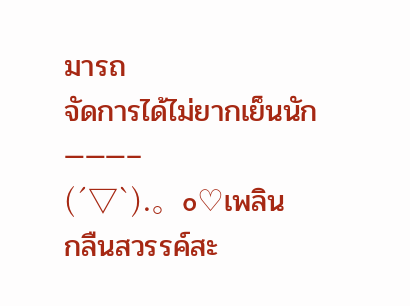มารถ
จัดการได้ไม่ยากเย็นนัก
———–
(´▽`).。o♡เพลิน
กลืนสวรรค์สะ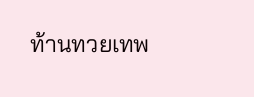ท้านทวยเทพ